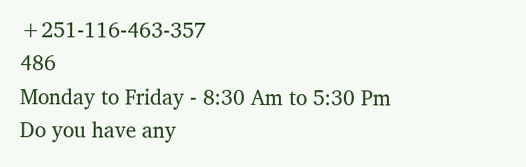+251-116-463-357
486
Monday to Friday - 8:30 Am to 5:30 Pm
Do you have any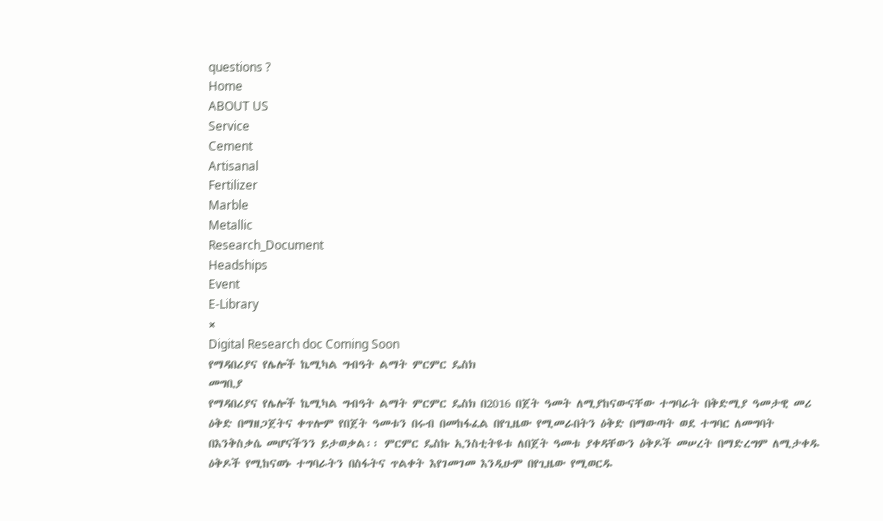questions ?
Home
ABOUT US
Service
Cement
Artisanal
Fertilizer
Marble
Metallic
Research_Document
Headships
Event
E-Library
×
Digital Research doc Coming Soon
የማዳበሪያና የሌሎች ኬሚካል ግብዓት ልማት ምርምር ዴስክ
መግቢያ
የማዳበሪያና የሌሎች ኬሚካል ግብዓት ልማት ምርምር ዴስክ በ2016 በጀት ዓመት ለሚያከናውናቸው ተግባራት በቅድሚያ ዓመታዊ መሪ ዕቅድ በማዘጋጀትና ቀጥሎም የበጀት ዓመቱን በሩብ በመከፋፈል በየጊዜው የሚመራበትን ዕቅድ በማውጣት ወደ ተግባር ለመግባት በእንቅስቃሴ መሆናችንን ይታወቃል፡፡ ምርምር ዴስኩ ኢንስቲትዩቱ ለበጀት ዓመቱ ያቀዳቸውን ዕቅዶች መሠረት በማድረግም ለሚታቀዱ ዕቅዶች የሚከናወኑ ተግባራትን በስፋትና ጥልቀት እየገመገመ እንዲሁም በየጊዜው የሚወርዱ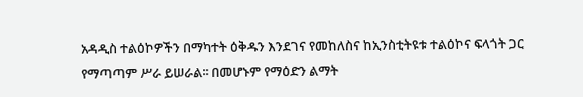አዳዲስ ተልዕኮዎችን በማካተት ዕቅዱን እንደገና የመከለስና ከኢንስቲትዩቱ ተልዕኮና ፍላጎት ጋር የማጣጣም ሥራ ይሠራል፡፡ በመሆኑም የማዕድን ልማት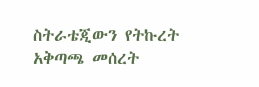ስትራቴጂውን የትኩረት አቅጣጫ መሰረት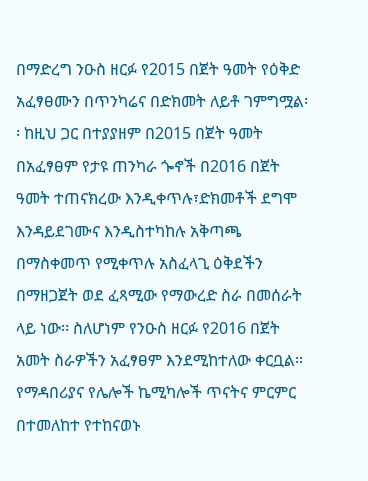በማድረግ ንዑስ ዘርፉ የ2015 በጀት ዓመት የዕቅድ አፈፃፀሙን በጥንካሬና በድክመት ለይቶ ገምግሟል፡፡ ከዚህ ጋር በተያያዘም በ2015 በጀት ዓመት በአፈፃፀም የታዩ ጠንካራ ጐኖች በ2016 በጀት ዓመት ተጠናክረው እንዲቀጥሉ፣ድክመቶች ደግሞ እንዳይደገሙና እንዲስተካከሉ አቅጣጫ በማስቀመጥ የሚቀጥሉ አስፈላጊ ዕቅደችን በማዘጋጀት ወደ ፈጻሚው የማውረድ ስራ በመሰራት ላይ ነው፡፡ ስለሆነም የንዑስ ዘርፉ የ2016 በጀት አመት ስራዎችን አፈፃፀም እንደሚከተለው ቀርቧል፡፡
የማዳበሪያና የሌሎች ኬሚካሎች ጥናትና ምርምር በተመለከተ የተከናወኑ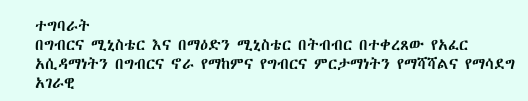ተግባራት
በግብርና ሚኒስቴር እና በማዕድን ሚኒስቴር በትብብር በተቀረጸው የአፈር አሲዳማነትን በግብርና ኖራ የማከምና የግብርና ምርታማነትን የማሻሻልና የማሳደግ አገራዊ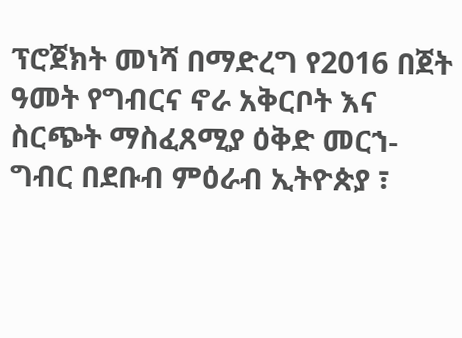ፕሮጀክት መነሻ በማድረግ የ2016 በጀት ዓመት የግብርና ኖራ አቅርቦት እና ስርጭት ማስፈጸሚያ ዕቅድ መርኀ-ግብር በደቡብ ምዕራብ ኢትዮጵያ ፣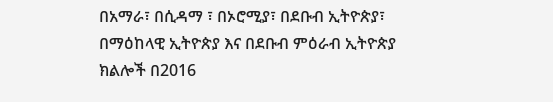በአማራ፣ በሲዳማ ፣ በኦሮሚያ፣ በደቡብ ኢትዮጵያ፣ በማዕከላዊ ኢትዮጵያ እና በደቡብ ምዕራብ ኢትዮጵያ ክልሎች በ2016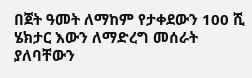በጀት ዓመት ለማከም የታቀደውን 100 ሺ ሄክታር እውን ለማድረግ መሰራት ያለባቸውን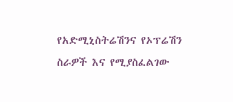የአድሚኒስትሬሽንና የኦፕሬሽን ስራዎች እና የሚያስፈልገው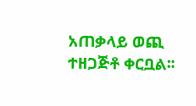አጠቃላይ ወጪ ተዘጋጅቶ ቀርቧል፡፡